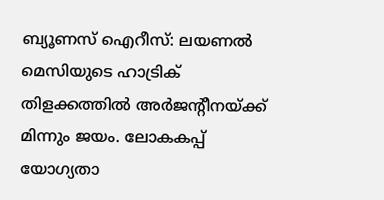ബ്യൂണസ് ഐറീസ്: ലയണല്‍ മെസിയുടെ ഹാട്രിക് തിളക്കത്തില്‍ അര്‍ജന്റീനയ്ക്ക് മിന്നും ജയം. ലോകകപ്പ് യോഗ്യതാ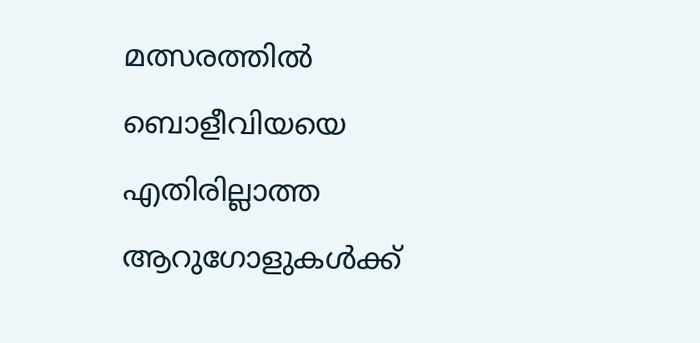മത്സരത്തില്‍ ബൊളീവിയയെ എതിരില്ലാത്ത ആറുഗോളുകള്‍ക്ക്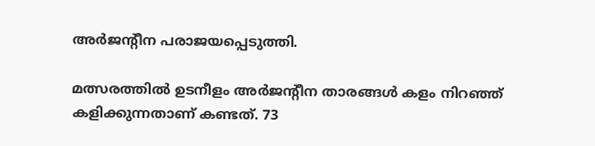അര്‍ജന്റീന പരാജയപ്പെടുത്തി.

മത്സരത്തില്‍ ഉടനീളം അര്‍ജന്റീന താരങ്ങള്‍ കളം നിറഞ്ഞ് കളിക്കുന്നതാണ് കണ്ടത്. 73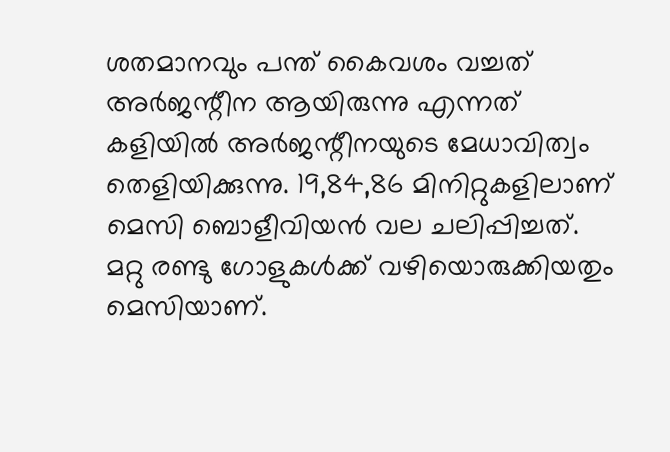ശതമാനവും പന്ത് കൈവശം വച്ചത് അര്‍ജന്റീന ആയിരുന്നു എന്നത് കളിയില്‍ അര്‍ജന്റീനയുടെ മേധാവിത്വം തെളിയിക്കുന്നു. 19,84,86 മിനിറ്റുകളിലാണ് മെസി ബൊളീവിയന്‍ വല ചലിപ്പിച്ചത്. മറ്റു രണ്ടു ഗോളുകൾക്ക് വഴിയൊരുക്കിയതും മെസിയാണ്.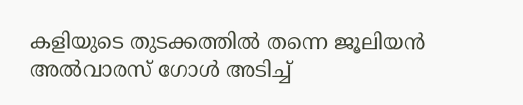കളിയുടെ തുടക്കത്തില്‍ തന്നെ ജൂലിയന്‍ അല്‍വാരസ് ഗോള്‍ അടിച്ച്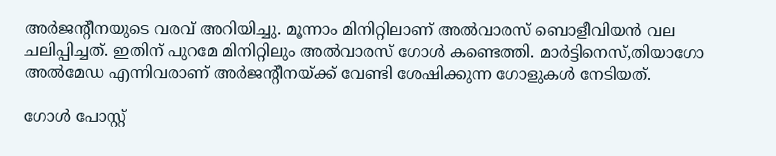അര്‍ജന്റീനയുടെ വരവ് അറിയിച്ചു. മൂന്നാം മിനിറ്റിലാണ് അല്‍വാരസ് ബൊളീവിയന്‍ വല ചലിപ്പിച്ചത്. ഇതിന് പുറമേ മിനിറ്റിലും അല്‍വാരസ് ഗോള്‍ കണ്ടെത്തി. മാര്‍ട്ടിനെസ്,തിയാഗോ അല്‍മേഡ എന്നിവരാണ് അര്‍ജന്റീനയ്ക്ക് വേണ്ടി ശേഷിക്കുന്ന ഗോളുകള്‍ നേടിയത്.

ഗോള്‍ പോസ്റ്റ്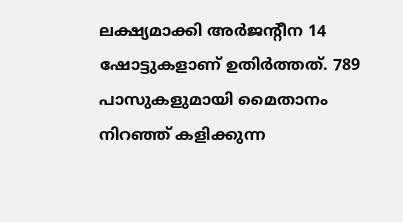ലക്ഷ്യമാക്കി അര്‍ജന്റീന 14 ഷോട്ടുകളാണ് ഉതിര്‍ത്തത്. 789 പാസുകളുമായി മൈതാനം നിറഞ്ഞ് കളിക്കുന്ന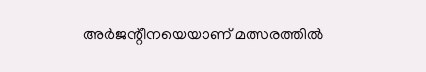അര്‍ജന്റീനയെയാണ് മത്സരത്തില്‍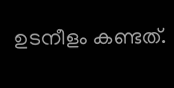ഉടനീളം കണ്ടത്.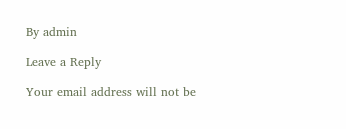By admin

Leave a Reply

Your email address will not be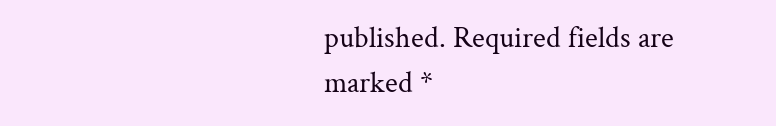published. Required fields are marked *